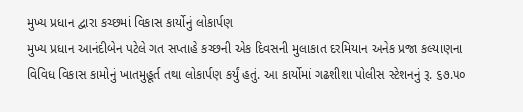મુખ્ય પ્રધાન દ્વારા કચ્છમાં વિકાસ કાર્યોનું લોકાર્પણ
મુખ્ય પ્રધાન આનંદીબેન પટેલે ગત સપ્તાહે કચ્છની એક દિવસની મુલાકાત દરમિયાન અનેક પ્રજા કલ્યાણના વિવિધ વિકાસ કામોનું ખાતમુહૂર્ત તથા લોકાર્પણ કર્યું હતું. આ કાર્યોમાં ગઢશીશા પોલીસ સ્ટેશનનું રૂ. ૬૭.૫૦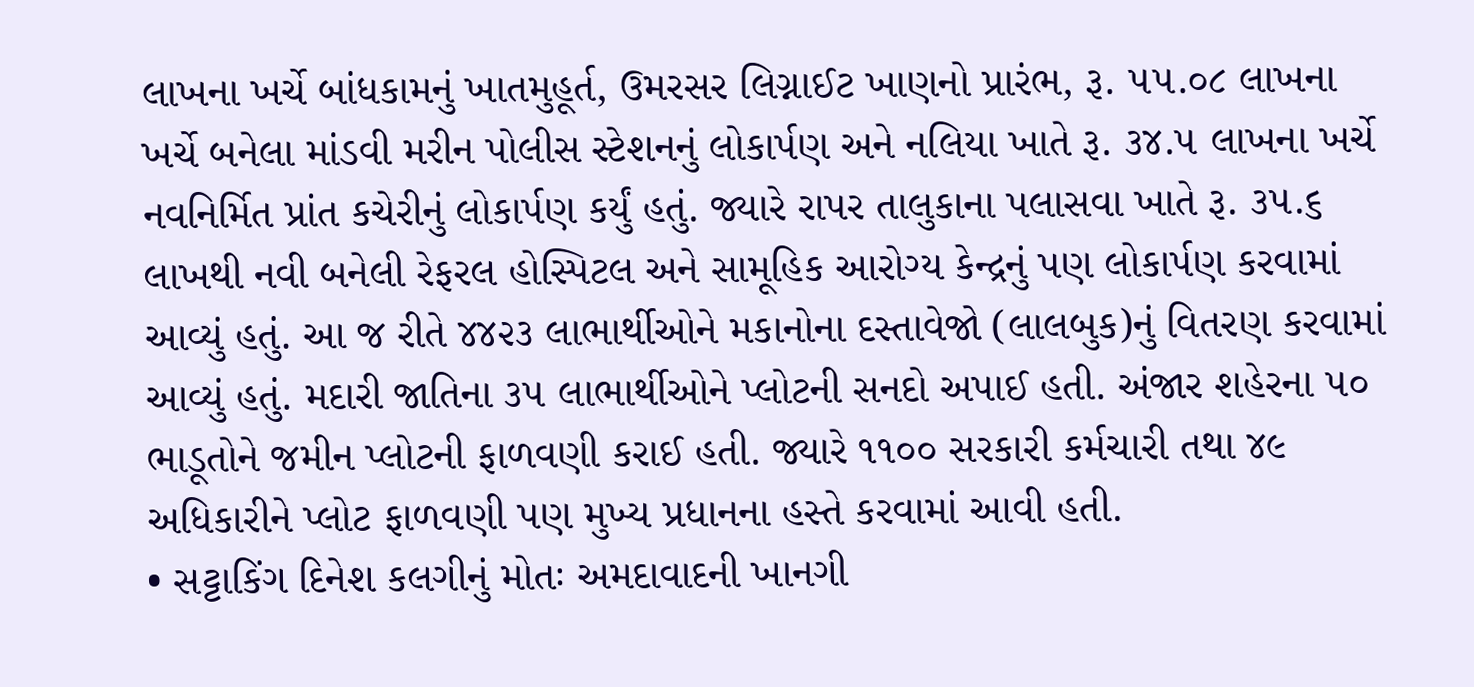લાખના ખર્ચે બાંધકામનું ખાતમુહૂર્ત, ઉમરસર લિગ્નાઈટ ખાણનો પ્રારંભ, રૂ. ૫૫.૦૮ લાખના ખર્ચે બનેલા માંડવી મરીન પોલીસ સ્ટેશનનું લોકાર્પણ અને નલિયા ખાતે રૂ. ૩૪.૫ લાખના ખર્ચે નવનિર્મિત પ્રાંત કચેરીનું લોકાર્પણ કર્યું હતું. જ્યારે રાપર તાલુકાના પલાસવા ખાતે રૂ. ૩૫.૬ લાખથી નવી બનેલી રેફરલ હોસ્પિટલ અને સામૂહિક આરોગ્ય કેન્દ્રનું પણ લોકાર્પણ કરવામાં આવ્યું હતું. આ જ રીતે ૪૪૨૩ લાભાર્થીઓને મકાનોના દસ્તાવેજો (લાલબુક)નું વિતરણ કરવામાં આવ્યું હતું. મદારી જાતિના ૩૫ લાભાર્થીઓને પ્લોટની સનદો અપાઈ હતી. અંજાર શહેરના ૫૦ ભાડૂતોને જમીન પ્લોટની ફાળવણી કરાઈ હતી. જ્યારે ૧૧૦૦ સરકારી કર્મચારી તથા ૪૯ અધિકારીને પ્લોટ ફાળવણી પણ મુખ્ય પ્રધાનના હસ્તે કરવામાં આવી હતી.
• સટ્ટાકિંગ દિનેશ કલગીનું મોતઃ અમદાવાદની ખાનગી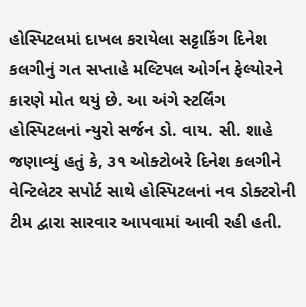હોસ્પિટલમાં દાખલ કરાયેલા સટ્ટાકિંગ દિનેશ કલગીનું ગત સપ્તાહે મલ્ટિપલ ઓર્ગન ફેલ્યોરને કારણે મોત થયું છે. આ અંગે સ્ટર્લિંગ હોસ્પિટલનાં ન્યુરો સર્જન ડો. વાય. સી. શાહે જણાવ્યું હતું કે, ૩૧ ઓક્ટોબરે દિનેશ કલગીને વેન્ટિલેટર સપોર્ટ સાથે હોસ્પિટલનાં નવ ડોક્ટરોની ટીમ દ્વારા સારવાર આપવામાં આવી રહી હતી.